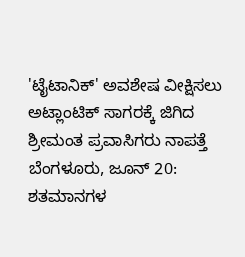'ಟೈಟಾನಿಕ್' ಅವಶೇಷ ವೀಕ್ಷಿಸಲು ಅಟ್ಲಾಂಟಿಕ್ ಸಾಗರಕ್ಕೆ ಜಿಗಿದ ಶ್ರೀಮಂತ ಪ್ರವಾಸಿಗರು ನಾಪತ್ತೆ
ಬೆಂಗಳೂರು, ಜೂನ್ 20: ಶತಮಾನಗಳ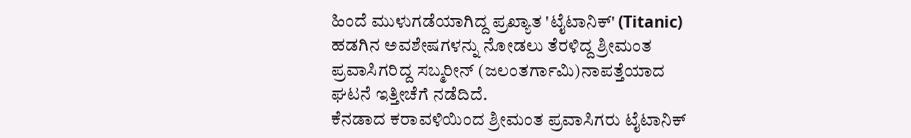ಹಿಂದೆ ಮುಳುಗಡೆಯಾಗಿದ್ದ ಪ್ರಖ್ಯಾತ 'ಟೈಟಾನಿಕ್' (Titanic) ಹಡಗಿನ ಅವಶೇಷಗಳನ್ನು ನೋಡಲು ತೆರಳಿದ್ದ ಶ್ರೀಮಂತ ಪ್ರವಾಸಿಗರಿದ್ದ ಸಬ್ಮರೀನ್ (ಜಲಂತರ್ಗಾಮಿ)ನಾಪತ್ತೆಯಾದ ಘಟನೆ ಇತ್ತೀಚೆಗೆ ನಡೆದಿದೆ.
ಕೆನಡಾದ ಕರಾವಳಿಯಿಂದ ಶ್ರೀಮಂತ ಪ್ರವಾಸಿಗರು ಟೈಟಾನಿಕ್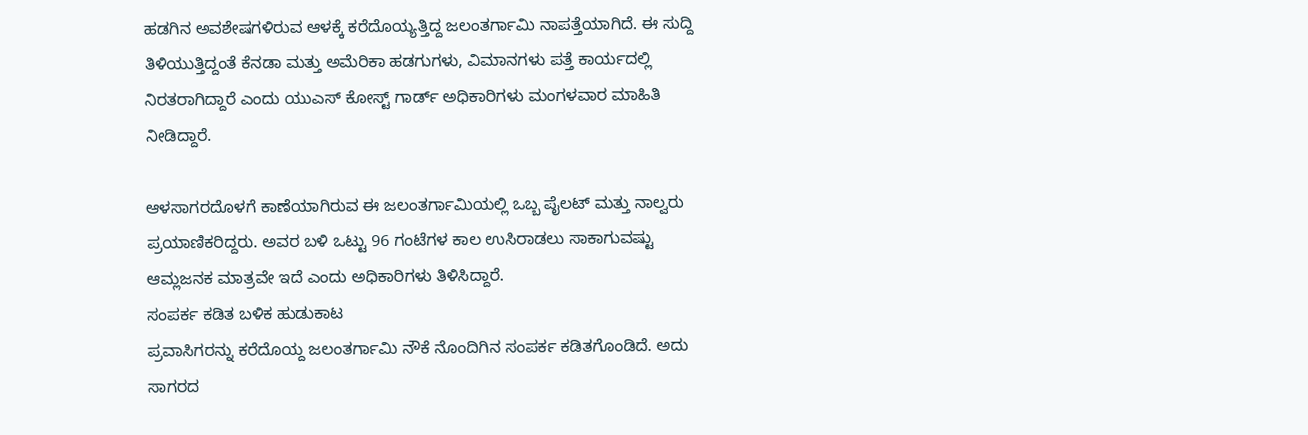ಹಡಗಿನ ಅವಶೇಷಗಳಿರುವ ಆಳಕ್ಕೆ ಕರೆದೊಯ್ಯತ್ತಿದ್ದ ಜಲಂತರ್ಗಾಮಿ ನಾಪತ್ತೆಯಾಗಿದೆ. ಈ ಸುದ್ದಿ ತಿಳಿಯುತ್ತಿದ್ದಂತೆ ಕೆನಡಾ ಮತ್ತು ಅಮೆರಿಕಾ ಹಡಗುಗಳು, ವಿಮಾನಗಳು ಪತ್ತೆ ಕಾರ್ಯದಲ್ಲಿ ನಿರತರಾಗಿದ್ದಾರೆ ಎಂದು ಯುಎಸ್ ಕೋಸ್ಟ್ ಗಾರ್ಡ್ ಅಧಿಕಾರಿಗಳು ಮಂಗಳವಾರ ಮಾಹಿತಿ ನೀಡಿದ್ದಾರೆ.

ಆಳಸಾಗರದೊಳಗೆ ಕಾಣೆಯಾಗಿರುವ ಈ ಜಲಂತರ್ಗಾಮಿಯಲ್ಲಿ ಒಬ್ಬ ಪೈಲಟ್ ಮತ್ತು ನಾಲ್ವರು ಪ್ರಯಾಣಿಕರಿದ್ದರು. ಅವರ ಬಳಿ ಒಟ್ಟು 96 ಗಂಟೆಗಳ ಕಾಲ ಉಸಿರಾಡಲು ಸಾಕಾಗುವಷ್ಟು ಆಮ್ಲಜನಕ ಮಾತ್ರವೇ ಇದೆ ಎಂದು ಅಧಿಕಾರಿಗಳು ತಿಳಿಸಿದ್ದಾರೆ.
ಸಂಪರ್ಕ ಕಡಿತ ಬಳಿಕ ಹುಡುಕಾಟ
ಪ್ರವಾಸಿಗರನ್ನು ಕರೆದೊಯ್ದ ಜಲಂತರ್ಗಾಮಿ ನೌಕೆ ನೊಂದಿಗಿನ ಸಂಪರ್ಕ ಕಡಿತಗೊಂಡಿದೆ. ಅದು ಸಾಗರದ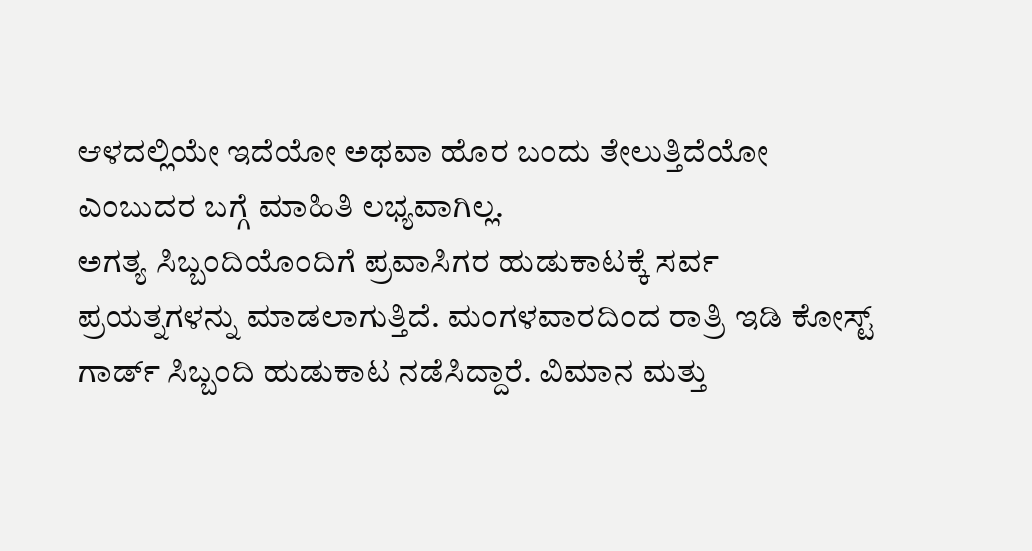ಆಳದಲ್ಲಿಯೇ ಇದೆಯೋ ಅಥವಾ ಹೊರ ಬಂದು ತೇಲುತ್ತಿದೆಯೋ ಎಂಬುದರ ಬಗ್ಗೆ ಮಾಹಿತಿ ಲಭ್ಯವಾಗಿಲ್ಲ.
ಅಗತ್ಯ ಸಿಬ್ಬಂದಿಯೊಂದಿಗೆ ಪ್ರವಾಸಿಗರ ಹುಡುಕಾಟಕ್ಕೆ ಸರ್ವ ಪ್ರಯತ್ನಗಳನ್ನು ಮಾಡಲಾಗುತ್ತಿದೆ. ಮಂಗಳವಾರದಿಂದ ರಾತ್ರಿ ಇಡಿ ಕೋಸ್ಟ್ ಗಾರ್ಡ್ ಸಿಬ್ಬಂದಿ ಹುಡುಕಾಟ ನಡೆಸಿದ್ದಾರೆ. ವಿಮಾನ ಮತ್ತು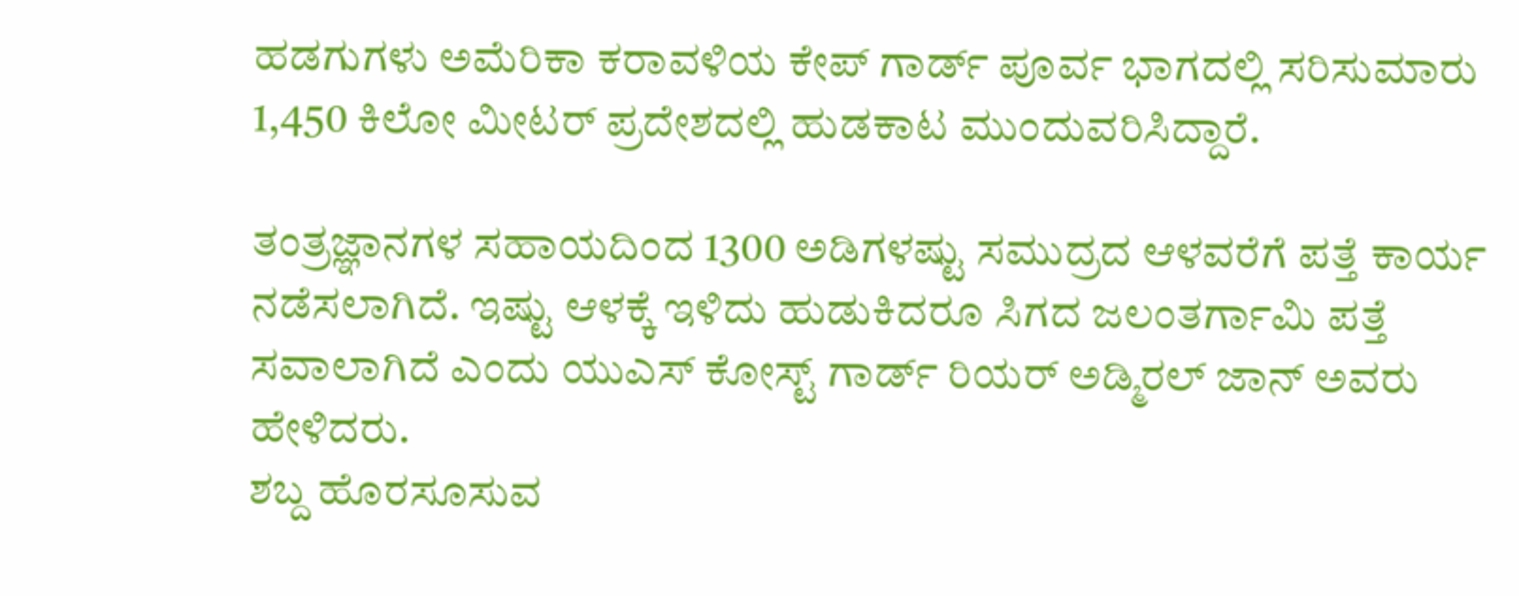ಹಡಗುಗಳು ಅಮೆರಿಕಾ ಕರಾವಳಿಯ ಕೇಪ್ ಗಾರ್ಡ್ ಪೂರ್ವ ಭಾಗದಲ್ಲಿ ಸರಿಸುಮಾರು 1,450 ಕಿಲೋ ಮೀಟರ್ ಪ್ರದೇಶದಲ್ಲಿ ಹುಡಕಾಟ ಮುಂದುವರಿಸಿದ್ದಾರೆ.

ತಂತ್ರಜ್ಞಾನಗಳ ಸಹಾಯದಿಂದ 1300 ಅಡಿಗಳಷ್ಟು ಸಮುದ್ರದ ಆಳವರೆಗೆ ಪತ್ತೆ ಕಾರ್ಯ ನಡೆಸಲಾಗಿದೆ. ಇಷ್ಟು ಆಳಕ್ಕೆ ಇಳಿದು ಹುಡುಕಿದರೂ ಸಿಗದ ಜಲಂತರ್ಗಾಮಿ ಪತ್ತೆ ಸವಾಲಾಗಿದೆ ಎಂದು ಯುಎಸ್ ಕೋಸ್ಟ್ ಗಾರ್ಡ್ ರಿಯರ್ ಅಡ್ಮಿರಲ್ ಜಾನ್ ಅವರು ಹೇಳಿದರು.
ಶಬ್ದ ಹೊರಸೂಸುವ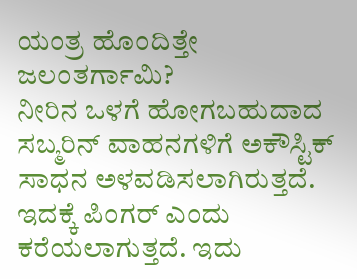ಯಂತ್ರ ಹೊಂದಿತ್ತೇ ಜಲಂತರ್ಗಾಮಿ?
ನೀರಿನ ಒಳಗೆ ಹೋಗಬಹುದಾದ ಸಬ್ಮರಿನ್ ವಾಹನಗಳಿಗೆ ಅಕೌಸ್ಟಿಕ್ ಸಾಧನ ಅಳವಡಿಸಲಾಗಿರುತ್ತದೆ. ಇದಕ್ಕೆ ಪಿಂಗರ್ ಎಂದು ಕರೆಯಲಾಗುತ್ತದೆ. ಇದು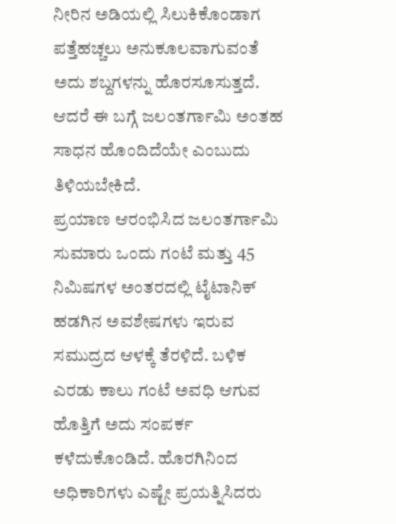ನೀರಿನ ಅಡಿಯಲ್ಲಿ ಸಿಲುಕಿಕೊಂಡಾಗ ಪತ್ತೆಹಚ್ಚಲು ಅನುಕೂಲವಾಗುವಂತೆ ಅದು ಶಬ್ದಗಳನ್ನು ಹೊರಸೂಸುತ್ತದೆ. ಆದರೆ ಈ ಬಗ್ಗೆ ಜಲಂತರ್ಗಾಮಿ ಅಂತಹ ಸಾಧನ ಹೊಂದಿದೆಯೇ ಎಂಬುದು ತಿಳಿಯಬೇಕಿದೆ.
ಪ್ರಯಾಣ ಆರಂಭಿಸಿದ ಜಲಂತರ್ಗಾಮಿ ಸುಮಾರು ಒಂದು ಗಂಟೆ ಮತ್ತು 45 ನಿಮಿಷಗಳ ಅಂತರದಲ್ಲಿ ಟೈಟಾನಿಕ್ ಹಡಗಿನ ಅವಶೇಷಗಳು ಇರುವ ಸಮುದ್ರದ ಆಳಕ್ಕೆ ತೆರಳಿದೆ. ಬಳಿಕ ಎರಡು ಕಾಲು ಗಂಟೆ ಅವಧಿ ಆಗುವ ಹೊತ್ತಿಗೆ ಅದು ಸಂಪರ್ಕ ಕಳೆದುಕೊಂಡಿದೆ. ಹೊರಗಿನಿಂದ ಅಧಿಕಾರಿಗಳು ಎಷ್ಟೇ ಪ್ರಯತ್ನಿಸಿದರು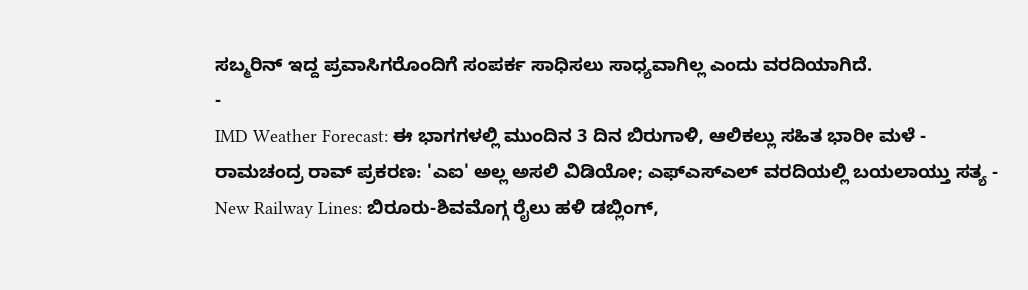ಸಬ್ಮರಿನ್ ಇದ್ದ ಪ್ರವಾಸಿಗರೊಂದಿಗೆ ಸಂಪರ್ಕ ಸಾಧಿಸಲು ಸಾಧ್ಯವಾಗಿಲ್ಲ ಎಂದು ವರದಿಯಾಗಿದೆ.
-
IMD Weather Forecast: ಈ ಭಾಗಗಳಲ್ಲಿ ಮುಂದಿನ 3 ದಿನ ಬಿರುಗಾಳಿ, ಆಲಿಕಲ್ಲು ಸಹಿತ ಭಾರೀ ಮಳೆ -
ರಾಮಚಂದ್ರ ರಾವ್ ಪ್ರಕರಣ: 'ಎಐ' ಅಲ್ಲ ಅಸಲಿ ವಿಡಿಯೋ; ಎಫ್ಎಸ್ಎಲ್ ವರದಿಯಲ್ಲಿ ಬಯಲಾಯ್ತು ಸತ್ಯ -
New Railway Lines: ಬಿರೂರು-ಶಿವಮೊಗ್ಗ ರೈಲು ಹಳಿ ಡಬ್ಲಿಂಗ್,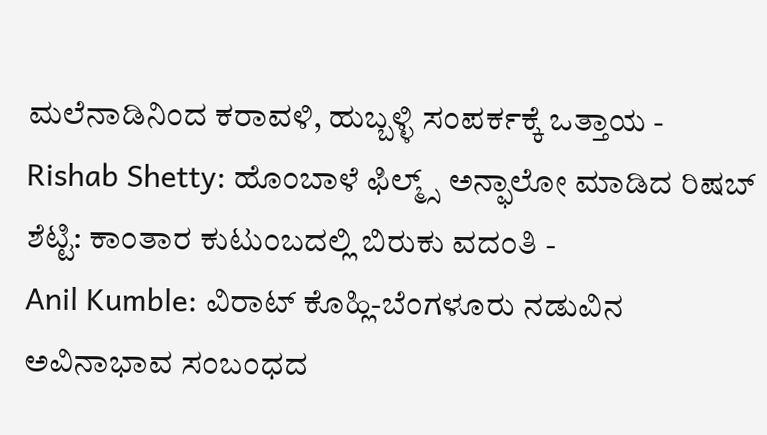ಮಲೆನಾಡಿನಿಂದ ಕರಾವಳಿ, ಹುಬ್ಬಳ್ಳಿ ಸಂಪರ್ಕಕ್ಕೆ ಒತ್ತಾಯ -
Rishab Shetty: ಹೊಂಬಾಳೆ ಫಿಲ್ಮ್ಸ್ ಅನ್ಫಾಲೋ ಮಾಡಿದ ರಿಷಬ್ ಶೆಟ್ಟಿ: ಕಾಂತಾರ ಕುಟುಂಬದಲ್ಲಿ ಬಿರುಕು ವದಂತಿ -
Anil Kumble: ವಿರಾಟ್ ಕೊಹ್ಲಿ-ಬೆಂಗಳೂರು ನಡುವಿನ ಅವಿನಾಭಾವ ಸಂಬಂಧದ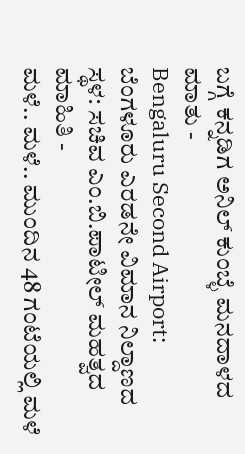ಬಗ್ಗೆ ಕನ್ನಡಿಗ ಅನಿಲ್ ಕುಂಬ್ಳೆ ಮನದಾಳದ ಮಾತು -
Bengaluru Second Airport: ಬೆಂಗಳೂರು ಎರಡನೇ ವಿಮಾನ ನಿಲ್ದಾಣದ ಸ್ಥಳ: ಸಚಿವ ಎಂ.ಬಿ.ಪಾಟೀಲ್ ಮಹತ್ವದ ಮಾಹಿತಿ -
ಮಳೆ.. ಮಳೆ.. ಮುಂದಿನ 48 ಗಂಟೆಯಲ್ಲಿ ಮಳೆ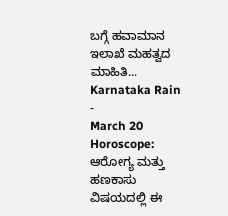ಬಗ್ಗೆ ಹವಾಮಾನ ಇಲಾಖೆ ಮಹತ್ವದ ಮಾಹಿತಿ... Karnataka Rain -
March 20 Horoscope: ಆರೋಗ್ಯ ಮತ್ತು ಹಣಕಾಸು ವಿಷಯದಲ್ಲಿ ಈ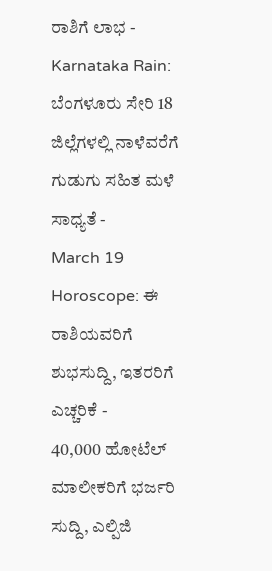ರಾಶಿಗೆ ಲಾಭ -
Karnataka Rain: ಬೆಂಗಳೂರು ಸೇರಿ 18 ಜಿಲ್ಲೆಗಳಲ್ಲಿ ನಾಳೆವರೆಗೆ ಗುಡುಗು ಸಹಿತ ಮಳೆ ಸಾಧ್ಯತೆ -
March 19 Horoscope: ಈ ರಾಶಿಯವರಿಗೆ ಶುಭಸುದ್ದಿ, ಇತರರಿಗೆ ಎಚ್ಚರಿಕೆ -
40,000 ಹೋಟೆಲ್ ಮಾಲೀಕರಿಗೆ ಭರ್ಜರಿ ಸುದ್ದಿ, ಎಲ್ಪಿಜಿ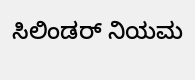ಸಿಲಿಂಡರ್ ನಿಯಮ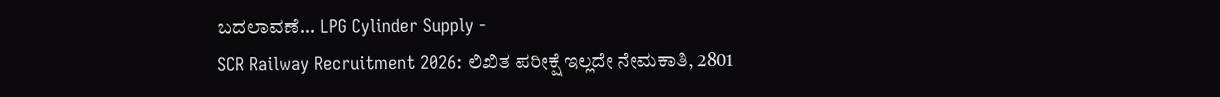ಬದಲಾವಣೆ... LPG Cylinder Supply -
SCR Railway Recruitment 2026: ಲಿಖಿತ ಪರೀಕ್ಷೆ ಇಲ್ಲದೇ ನೇಮಕಾತಿ, 2801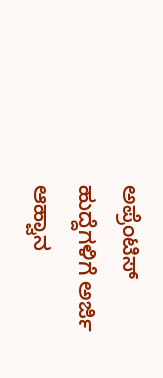ಅಪ್ರೆಂಟಿಸ್ ಹುದ್ದೆಗಳಿಗೆ ಅರ್ಜಿ ಆಹ್ವಾನ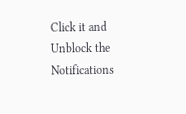Click it and Unblock the Notifications